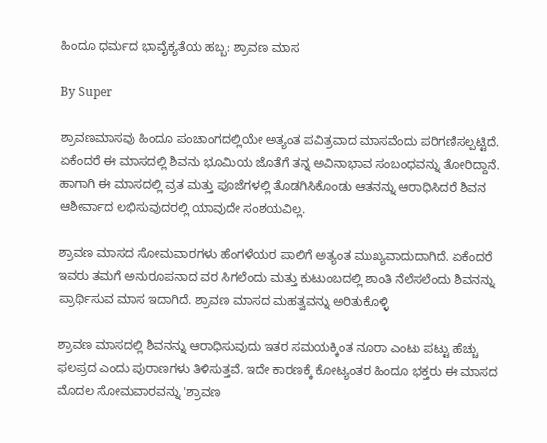ಹಿಂದೂ ಧರ್ಮದ ಭಾವೈಕ್ಯತೆಯ ಹಬ್ಬ: ಶ್ರಾವಣ ಮಾಸ

By Super

ಶ್ರಾವಣಮಾಸವು ಹಿಂದೂ ಪಂಚಾಂಗದಲ್ಲಿಯೇ ಅತ್ಯಂತ ಪವಿತ್ರವಾದ ಮಾಸವೆಂದು ಪರಿಗಣಿಸಲ್ಪಟ್ಟಿದೆ. ಏಕೆಂದರೆ ಈ ಮಾಸದಲ್ಲಿ ಶಿವನು ಭೂಮಿಯ ಜೊತೆಗೆ ತನ್ನ ಅವಿನಾಭಾವ ಸಂಬಂಧವನ್ನು ತೋರಿದ್ದಾನೆ. ಹಾಗಾಗಿ ಈ ಮಾಸದಲ್ಲಿ ವ್ರತ ಮತ್ತು ಪೂಜೆಗಳಲ್ಲಿ ತೊಡಗಿಸಿಕೊಂಡು ಆತನನ್ನು ಆರಾಧಿಸಿದರೆ ಶಿವನ ಆಶೀರ್ವಾದ ಲಭಿಸುವುದರಲ್ಲಿ ಯಾವುದೇ ಸಂಶಯವಿಲ್ಲ.

ಶ್ರಾವಣ ಮಾಸದ ಸೋಮವಾರಗಳು ಹೆಂಗಳೆಯರ ಪಾಲಿಗೆ ಅತ್ಯಂತ ಮುಖ್ಯವಾದುದಾಗಿದೆ. ಏಕೆಂದರೆ ಇವರು ತಮಗೆ ಅನುರೂಪನಾದ ವರ ಸಿಗಲೆಂದು ಮತ್ತು ಕುಟುಂಬದಲ್ಲಿ ಶಾಂತಿ ನೆಲೆಸಲೆಂದು ಶಿವನನ್ನು ಪ್ರಾರ್ಥಿಸುವ ಮಾಸ ಇದಾಗಿದೆ. ಶ್ರಾವಣ ಮಾಸದ ಮಹತ್ವವನ್ನು ಅರಿತುಕೊಳ್ಳಿ

ಶ್ರಾವಣ ಮಾಸದಲ್ಲಿ ಶಿವನನ್ನು ಆರಾಧಿಸುವುದು ಇತರ ಸಮಯಕ್ಕಿಂತ ನೂರಾ ಎಂಟು ಪಟ್ಟು ಹೆಚ್ಚು ಫಲಪ್ರದ ಎಂದು ಪುರಾಣಗಳು ತಿಳಿಸುತ್ತವೆ. ಇದೇ ಕಾರಣಕ್ಕೆ ಕೋಟ್ಯಂತರ ಹಿಂದೂ ಭಕ್ತರು ಈ ಮಾಸದ ಮೊದಲ ಸೋಮವಾರವನ್ನು 'ಶ್ರಾವಣ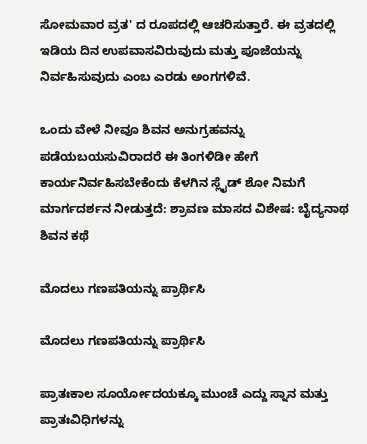ಸೋಮವಾರ ವ್ರತ' ದ ರೂಪದಲ್ಲಿ ಆಚರಿಸುತ್ತಾರೆ. ಈ ವ್ರತದಲ್ಲಿ ಇಡಿಯ ದಿನ ಉಪವಾಸವಿರುವುದು ಮತ್ತು ಪೂಜೆಯನ್ನು ನಿರ್ವಹಿಸುವುದು ಎಂಬ ಎರಡು ಅಂಗಗಳಿವೆ.

ಒಂದು ವೇಳೆ ನೀವೂ ಶಿವನ ಅನುಗ್ರಹವನ್ನು ಪಡೆಯಬಯಸುವಿರಾದರೆ ಈ ತಿಂಗಳಿಡೀ ಹೇಗೆ ಕಾರ್ಯನಿರ್ವಹಿಸಬೇಕೆಂದು ಕೆಳಗಿನ ಸ್ಲೈಡ್ ಶೋ ನಿಮಗೆ ಮಾರ್ಗದರ್ಶನ ನೀಡುತ್ತದೆ: ಶ್ರಾವಣ ಮಾಸದ ವಿಶೇಷ: ಬೈದ್ಯನಾಥ ಶಿವನ ಕಥೆ

ಮೊದಲು ಗಣಪತಿಯನ್ನು ಪ್ರಾರ್ಥಿಸಿ

ಮೊದಲು ಗಣಪತಿಯನ್ನು ಪ್ರಾರ್ಥಿಸಿ

ಪ್ರಾತಃಕಾಲ ಸೂರ್ಯೋದಯಕ್ಕೂ ಮುಂಚೆ ಎದ್ದು ಸ್ನಾನ ಮತ್ತು ಪ್ರಾತಃವಿಧಿಗಳನ್ನು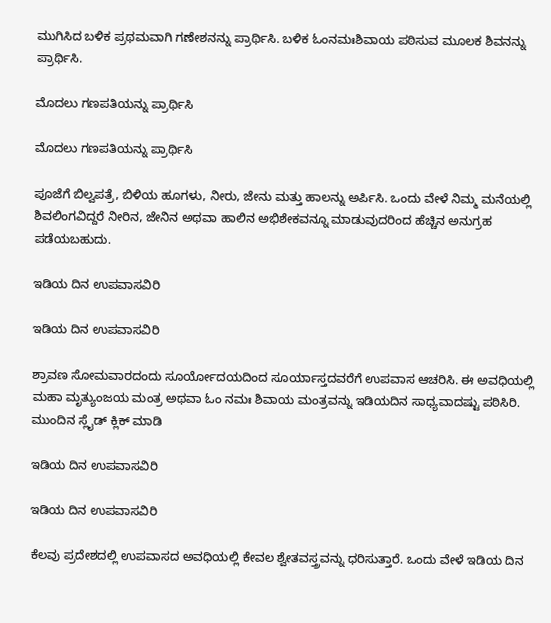ಮುಗಿಸಿದ ಬಳಿಕ ಪ್ರಥಮವಾಗಿ ಗಣೇಶನನ್ನು ಪ್ರಾರ್ಥಿಸಿ. ಬಳಿಕ ಓಂನಮಃಶಿವಾಯ ಪಠಿಸುವ ಮೂಲಕ ಶಿವನನ್ನು ಪ್ರಾರ್ಥಿಸಿ.

ಮೊದಲು ಗಣಪತಿಯನ್ನು ಪ್ರಾರ್ಥಿಸಿ

ಮೊದಲು ಗಣಪತಿಯನ್ನು ಪ್ರಾರ್ಥಿಸಿ

ಪೂಜೆಗೆ ಬಿಲ್ವಪತ್ರೆ, ಬಿಳಿಯ ಹೂಗಳು, ನೀರು, ಜೇನು ಮತ್ತು ಹಾಲನ್ನು ಅರ್ಪಿಸಿ. ಒಂದು ವೇಳೆ ನಿಮ್ಮ ಮನೆಯಲ್ಲಿ ಶಿವಲಿಂಗವಿದ್ದರೆ ನೀರಿನ, ಜೇನಿನ ಅಥವಾ ಹಾಲಿನ ಅಭಿಶೇಕವನ್ನೂ ಮಾಡುವುದರಿಂದ ಹೆಚ್ಚಿನ ಅನುಗ್ರಹ ಪಡೆಯಬಹುದು.

ಇಡಿಯ ದಿನ ಉಪವಾಸವಿರಿ

ಇಡಿಯ ದಿನ ಉಪವಾಸವಿರಿ

ಶ್ರಾವಣ ಸೋಮವಾರದಂದು ಸೂರ್ಯೋದಯದಿಂದ ಸೂರ್ಯಾಸ್ತದವರೆಗೆ ಉಪವಾಸ ಆಚರಿಸಿ. ಈ ಅವಧಿಯಲ್ಲಿ ಮಹಾ ಮೃತ್ಯುಂಜಯ ಮಂತ್ರ ಅಥವಾ ಓಂ ನಮಃ ಶಿವಾಯ ಮಂತ್ರವನ್ನು ಇಡಿಯದಿನ ಸಾಧ್ಯವಾದಷ್ಟು ಪಠಿಸಿರಿ. ಮುಂದಿನ ಸ್ಲೈಡ್ ಕ್ಲಿಕ್ ಮಾಡಿ

ಇಡಿಯ ದಿನ ಉಪವಾಸವಿರಿ

ಇಡಿಯ ದಿನ ಉಪವಾಸವಿರಿ

ಕೆಲವು ಪ್ರದೇಶದಲ್ಲಿ ಉಪವಾಸದ ಅವಧಿಯಲ್ಲಿ ಕೇವಲ ಶ್ವೇತವಸ್ತ್ರವನ್ನು ಧರಿಸುತ್ತಾರೆ. ಒಂದು ವೇಳೆ ಇಡಿಯ ದಿನ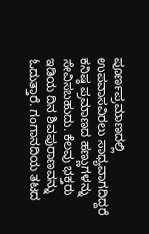ಪೂರ್ಣಪ್ರಮಾಣದಲ್ಲಿ ಉಪವಾಸವಿರಲು ಸಾಧ್ಯವಾಗದಿದ್ದರೆ ಕನಿಷ್ಠ ಪ್ರಮಾಣದ ಹಣ್ಣುಗಳನ್ನು ಸೇವಿಸಬಹುದು. ಕೆಲವು ಭಕ್ತರು ಇಡಿಯ ದಿನ ಶಿವಪುರಾಣವನ್ನು ಓದುತ್ತಾರೆ. ಗಂಗಾನದಿಯ ತಟದ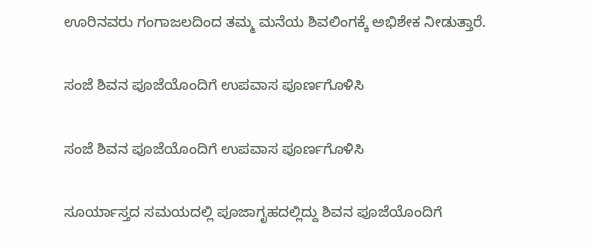ಊರಿನವರು ಗಂಗಾಜಲದಿಂದ ತಮ್ಮ ಮನೆಯ ಶಿವಲಿಂಗಕ್ಕೆ ಅಭಿಶೇಕ ನೀಡುತ್ತಾರೆ.

ಸಂಜೆ ಶಿವನ ಪೂಜೆಯೊಂದಿಗೆ ಉಪವಾಸ ಪೂರ್ಣಗೊಳಿಸಿ

ಸಂಜೆ ಶಿವನ ಪೂಜೆಯೊಂದಿಗೆ ಉಪವಾಸ ಪೂರ್ಣಗೊಳಿಸಿ

ಸೂರ್ಯಾಸ್ತದ ಸಮಯದಲ್ಲಿ ಪೂಜಾಗೃಹದಲ್ಲಿದ್ದು ಶಿವನ ಪೂಜೆಯೊಂದಿಗೆ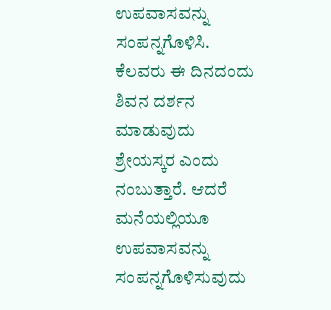ಉಪವಾಸವನ್ನು ಸಂಪನ್ನಗೊಳಿಸಿ. ಕೆಲವರು ಈ ದಿನದಂದು ಶಿವನ ದರ್ಶನ ಮಾಡುವುದು ಶ್ರೇಯಸ್ಕರ ಎಂದು ನಂಬುತ್ತಾರೆ. ಆದರೆ ಮನೆಯಲ್ಲಿಯೂ ಉಪವಾಸವನ್ನು ಸಂಪನ್ನಗೊಳಿಸುವುದು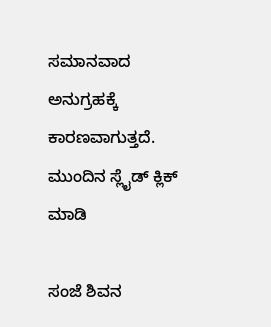ಸಮಾನವಾದ ಅನುಗ್ರಹಕ್ಕೆ ಕಾರಣವಾಗುತ್ತದೆ. ಮುಂದಿನ ಸ್ಲೈಡ್ ಕ್ಲಿಕ್ ಮಾಡಿ

ಸಂಜೆ ಶಿವನ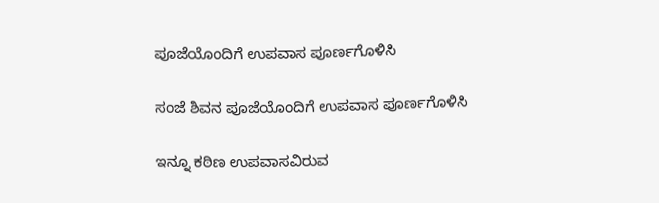ಪೂಜೆಯೊಂದಿಗೆ ಉಪವಾಸ ಪೂರ್ಣಗೊಳಿಸಿ

ಸಂಜೆ ಶಿವನ ಪೂಜೆಯೊಂದಿಗೆ ಉಪವಾಸ ಪೂರ್ಣಗೊಳಿಸಿ

ಇನ್ನೂ ಕಠಿಣ ಉಪವಾಸವಿರುವ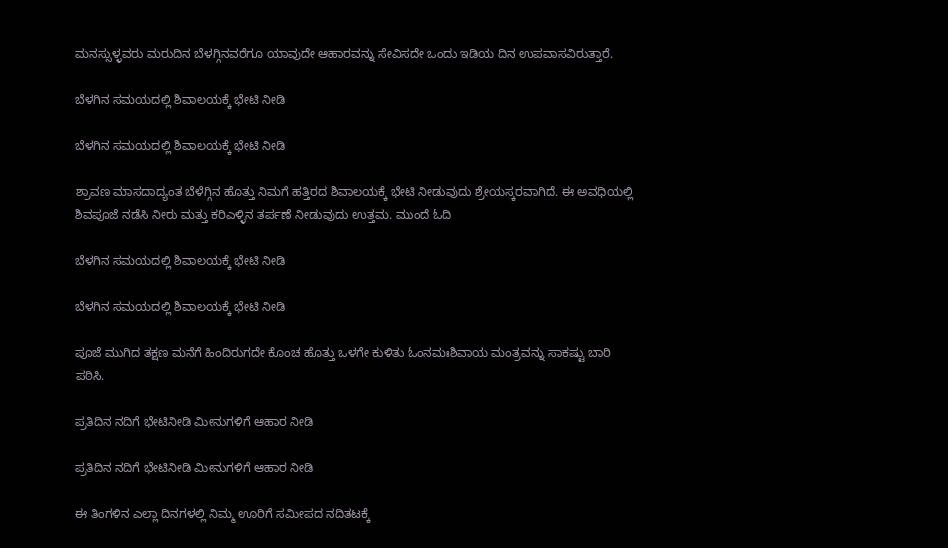ಮನಸ್ಸುಳ್ಳವರು ಮರುದಿನ ಬೆಳಗ್ಗಿನವರೆಗೂ ಯಾವುದೇ ಆಹಾರವನ್ನು ಸೇವಿಸದೇ ಒಂದು ಇಡಿಯ ದಿನ ಉಪವಾಸವಿರುತ್ತಾರೆ.

ಬೆಳಗಿನ ಸಮಯದಲ್ಲಿ ಶಿವಾಲಯಕ್ಕೆ ಭೇಟಿ ನೀಡಿ

ಬೆಳಗಿನ ಸಮಯದಲ್ಲಿ ಶಿವಾಲಯಕ್ಕೆ ಭೇಟಿ ನೀಡಿ

ಶ್ರಾವಣ ಮಾಸದಾದ್ಯಂತ ಬೆಳೆಗ್ಗಿನ ಹೊತ್ತು ನಿಮಗೆ ಹತ್ತಿರದ ಶಿವಾಲಯಕ್ಕೆ ಭೇಟಿ ನೀಡುವುದು ಶ್ರೇಯಸ್ಕರವಾಗಿದೆ. ಈ ಅವಧಿಯಲ್ಲಿ ಶಿವಪೂಜೆ ನಡೆಸಿ ನೀರು ಮತ್ತು ಕರಿಎಳ್ಳಿನ ತರ್ಪಣೆ ನೀಡುವುದು ಉತ್ತಮ. ಮುಂದೆ ಓದಿ

ಬೆಳಗಿನ ಸಮಯದಲ್ಲಿ ಶಿವಾಲಯಕ್ಕೆ ಭೇಟಿ ನೀಡಿ

ಬೆಳಗಿನ ಸಮಯದಲ್ಲಿ ಶಿವಾಲಯಕ್ಕೆ ಭೇಟಿ ನೀಡಿ

ಪೂಜೆ ಮುಗಿದ ತಕ್ಷಣ ಮನೆಗೆ ಹಿಂದಿರುಗದೇ ಕೊಂಚ ಹೊತ್ತು ಒಳಗೇ ಕುಳಿತು ಓಂನಮಃಶಿವಾಯ ಮಂತ್ರವನ್ನು ಸಾಕಷ್ಟು ಬಾರಿ ಪಠಿಸಿ.

ಪ್ರತಿದಿನ ನದಿಗೆ ಭೇಟಿನೀಡಿ ಮೀನುಗಳಿಗೆ ಆಹಾರ ನೀಡಿ

ಪ್ರತಿದಿನ ನದಿಗೆ ಭೇಟಿನೀಡಿ ಮೀನುಗಳಿಗೆ ಆಹಾರ ನೀಡಿ

ಈ ತಿಂಗಳಿನ ಎಲ್ಲಾ ದಿನಗಳಲ್ಲಿ ನಿಮ್ಮ ಊರಿಗೆ ಸಮೀಪದ ನದಿತಟಕ್ಕೆ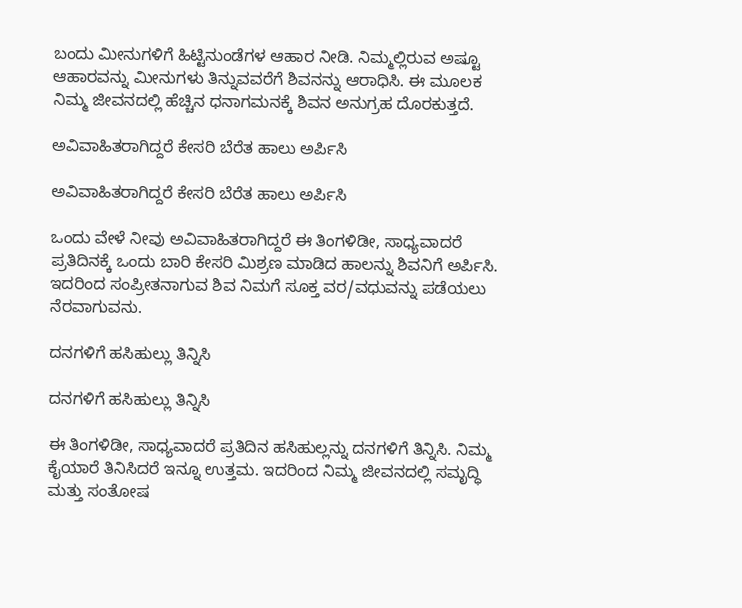ಬಂದು ಮೀನುಗಳಿಗೆ ಹಿಟ್ಟಿನುಂಡೆಗಳ ಆಹಾರ ನೀಡಿ. ನಿಮ್ಮಲ್ಲಿರುವ ಅಷ್ಟೂ ಆಹಾರವನ್ನು ಮೀನುಗಳು ತಿನ್ನುವವರೆಗೆ ಶಿವನನ್ನು ಆರಾಧಿಸಿ. ಈ ಮೂಲಕ ನಿಮ್ಮ ಜೀವನದಲ್ಲಿ ಹೆಚ್ಚಿನ ಧನಾಗಮನಕ್ಕೆ ಶಿವನ ಅನುಗ್ರಹ ದೊರಕುತ್ತದೆ.

ಅವಿವಾಹಿತರಾಗಿದ್ದರೆ ಕೇಸರಿ ಬೆರೆತ ಹಾಲು ಅರ್ಪಿಸಿ

ಅವಿವಾಹಿತರಾಗಿದ್ದರೆ ಕೇಸರಿ ಬೆರೆತ ಹಾಲು ಅರ್ಪಿಸಿ

ಒಂದು ವೇಳೆ ನೀವು ಅವಿವಾಹಿತರಾಗಿದ್ದರೆ ಈ ತಿಂಗಳಿಡೀ, ಸಾಧ್ಯವಾದರೆ ಪ್ರತಿದಿನಕ್ಕೆ ಒಂದು ಬಾರಿ ಕೇಸರಿ ಮಿಶ್ರಣ ಮಾಡಿದ ಹಾಲನ್ನು ಶಿವನಿಗೆ ಅರ್ಪಿಸಿ. ಇದರಿಂದ ಸಂಪ್ರೀತನಾಗುವ ಶಿವ ನಿಮಗೆ ಸೂಕ್ತ ವರ/ವಧುವನ್ನು ಪಡೆಯಲು ನೆರವಾಗುವನು.

ದನಗಳಿಗೆ ಹಸಿಹುಲ್ಲು ತಿನ್ನಿಸಿ

ದನಗಳಿಗೆ ಹಸಿಹುಲ್ಲು ತಿನ್ನಿಸಿ

ಈ ತಿಂಗಳಿಡೀ, ಸಾಧ್ಯವಾದರೆ ಪ್ರತಿದಿನ ಹಸಿಹುಲ್ಲನ್ನು ದನಗಳಿಗೆ ತಿನ್ನಿಸಿ. ನಿಮ್ಮ ಕೈಯಾರೆ ತಿನಿಸಿದರೆ ಇನ್ನೂ ಉತ್ತಮ. ಇದರಿಂದ ನಿಮ್ಮ ಜೀವನದಲ್ಲಿ ಸಮೃದ್ಧಿ ಮತ್ತು ಸಂತೋಷ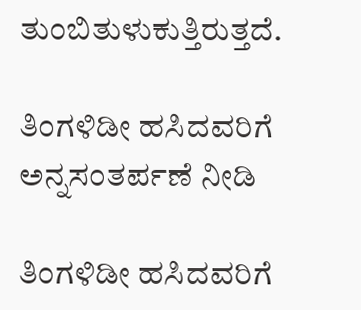ತುಂಬಿತುಳುಕುತ್ತಿರುತ್ತದೆ.

ತಿಂಗಳಿಡೀ ಹಸಿದವರಿಗೆ ಅನ್ನಸಂತರ್ಪಣೆ ನೀಡಿ

ತಿಂಗಳಿಡೀ ಹಸಿದವರಿಗೆ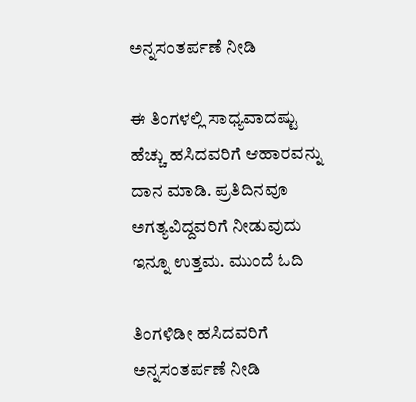ಅನ್ನಸಂತರ್ಪಣೆ ನೀಡಿ

ಈ ತಿಂಗಳಲ್ಲಿ ಸಾಧ್ಯವಾದಷ್ಟು ಹೆಚ್ಚು ಹಸಿದವರಿಗೆ ಆಹಾರವನ್ನು ದಾನ ಮಾಡಿ. ಪ್ರತಿದಿನವೂ ಅಗತ್ಯವಿದ್ದವರಿಗೆ ನೀಡುವುದು ಇನ್ನೂ ಉತ್ತಮ. ಮುಂದೆ ಓದಿ

ತಿಂಗಳಿಡೀ ಹಸಿದವರಿಗೆ ಅನ್ನಸಂತರ್ಪಣೆ ನೀಡಿ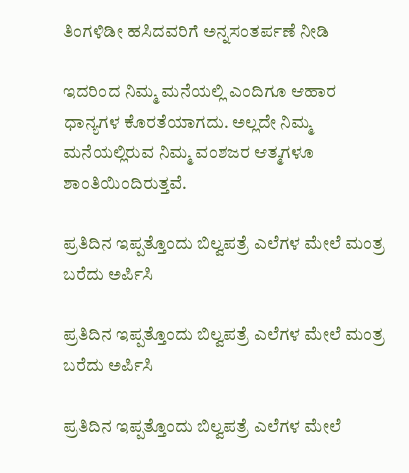ತಿಂಗಳಿಡೀ ಹಸಿದವರಿಗೆ ಅನ್ನಸಂತರ್ಪಣೆ ನೀಡಿ

ಇದರಿಂದ ನಿಮ್ಮ ಮನೆಯಲ್ಲಿ ಎಂದಿಗೂ ಆಹಾರ ಧಾನ್ಯಗಳ ಕೊರತೆಯಾಗದು. ಅಲ್ಲದೇ ನಿಮ್ಮ ಮನೆಯಲ್ಲಿರುವ ನಿಮ್ಮ ವಂಶಜರ ಆತ್ಮಗಳೂ ಶಾಂತಿಯಿಂದಿರುತ್ತವೆ.

ಪ್ರತಿದಿನ ಇಪ್ಪತ್ತೊಂದು ಬಿಲ್ವಪತ್ರೆ ಎಲೆಗಳ ಮೇಲೆ ಮಂತ್ರ ಬರೆದು ಅರ್ಪಿಸಿ

ಪ್ರತಿದಿನ ಇಪ್ಪತ್ತೊಂದು ಬಿಲ್ವಪತ್ರೆ ಎಲೆಗಳ ಮೇಲೆ ಮಂತ್ರ ಬರೆದು ಅರ್ಪಿಸಿ

ಪ್ರತಿದಿನ ಇಪ್ಪತ್ತೊಂದು ಬಿಲ್ವಪತ್ರೆ ಎಲೆಗಳ ಮೇಲೆ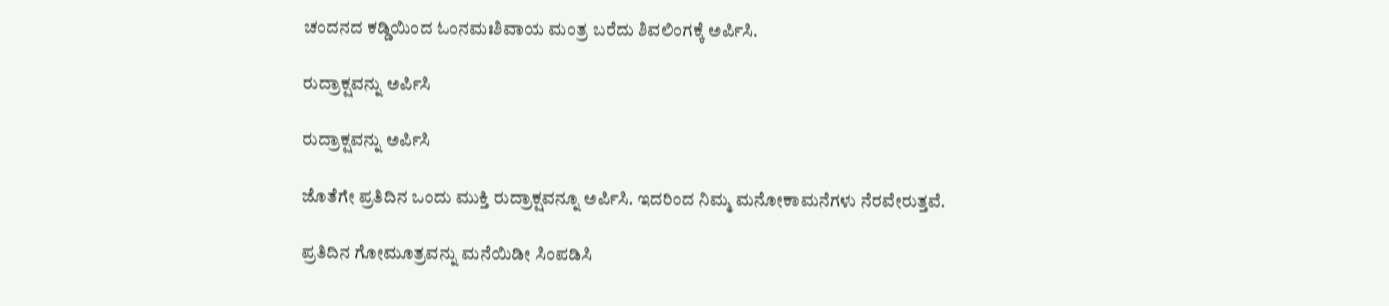ಚಂದನದ ಕಡ್ಡಿಯಿಂದ ಓಂನಮಃಶಿವಾಯ ಮಂತ್ರ ಬರೆದು ಶಿವಲಿಂಗಕ್ಕೆ ಅರ್ಪಿಸಿ.

ರುದ್ರಾಕ್ಷವನ್ನು ಅರ್ಪಿಸಿ

ರುದ್ರಾಕ್ಷವನ್ನು ಅರ್ಪಿಸಿ

ಜೊತೆಗೇ ಪ್ರತಿದಿನ ಒಂದು ಮುಕ್ತಿ ರುದ್ರಾಕ್ಷವನ್ನೂ ಅರ್ಪಿಸಿ. ಇದರಿಂದ ನಿಮ್ಮ ಮನೋಕಾಮನೆಗಳು ನೆರವೇರುತ್ತವೆ.

ಪ್ರತಿದಿನ ಗೋಮೂತ್ರವನ್ನು ಮನೆಯಿಡೀ ಸಿಂಪಡಿಸಿ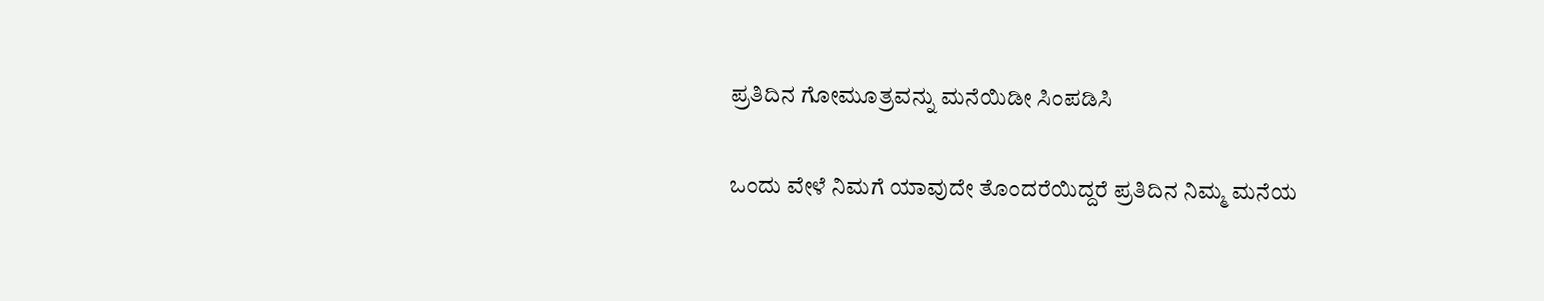ಪ್ರತಿದಿನ ಗೋಮೂತ್ರವನ್ನು ಮನೆಯಿಡೀ ಸಿಂಪಡಿಸಿ

ಒಂದು ವೇಳೆ ನಿಮಗೆ ಯಾವುದೇ ತೊಂದರೆಯಿದ್ದರೆ ಪ್ರತಿದಿನ ನಿಮ್ಮ ಮನೆಯ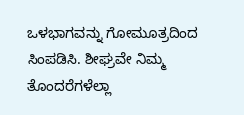ಒಳಭಾಗವನ್ನು ಗೋಮೂತ್ರದಿಂದ ಸಿಂಪಡಿಸಿ. ಶೀಘ್ರವೇ ನಿಮ್ಮ ತೊಂದರೆಗಳೆಲ್ಲಾ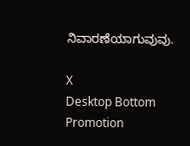ನಿವಾರಣೆಯಾಗುವುವು.

X
Desktop Bottom Promotion